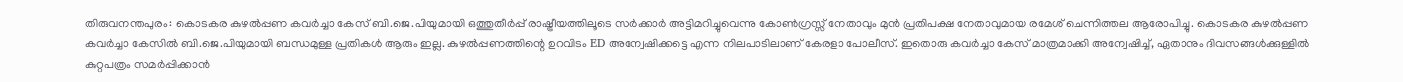തിരുവനന്തപുരം: കൊടകര കുഴൽപ്പണ കവർച്ചാ കേസ് ബി.ജെ.പിയുമായി ഒത്തുതീർപ്പ് രാഷ്ട്രീയത്തിലൂടെ സർക്കാർ അട്ടിമറിച്ചുവെന്നു കോൺഗ്രസ്സ് നേതാവും മുൻ പ്രതിപക്ഷ നേതാവുമായ രമേശ് ചെന്നിത്തല ആരോപിച്ചു. കൊടകര കുഴൽപ്പണ കവർച്ചാ കേസിൽ ബി.ജെ.പിയുമായി ബന്ധമുള്ള പ്രതികൾ ആരും ഇല്ല. കുഴൽപ്പണത്തിന്റെ ഉറവിടം ED അന്വേഷിക്കട്ടെ എന്ന നിലപാടിലാണ് കേരളാ പോലീസ്. ഇതൊരു കവർച്ചാ കേസ് മാത്രമാക്കി അന്വേഷിച്ച്, ഏതാനും ദിവസങ്ങൾക്കുള്ളിൽ കുറ്റപത്രം സമർപ്പിക്കാൻ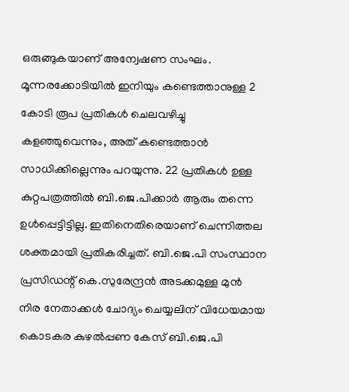ഒരുങ്ങുകയാണ് അന്വേഷണ സംഘം. മൂന്നരക്കോടിയിൽ ഇനിയും കണ്ടെത്താനുള്ള 2 കോടി രൂപ പ്രതികൾ ചെലവഴിച്ചു കളഞ്ഞുവെന്നും, അത് കണ്ടെത്താൻ സാധിക്കില്ലെന്നും പറയുന്നു. 22 പ്രതികൾ ഉള്ള കുറ്റപത്രത്തിൽ ബി.ജെ.പിക്കാർ ആരും തന്നെ ഉൾപ്പെട്ടിട്ടില്ല. ഇതിനെതിരെയാണ് ചെന്നിത്തല ശക്തമായി പ്രതികരിച്ചത്. ബി.ജെ.പി സംസ്ഥാന പ്രസിഡന്റ് കെ.സുരേന്ദ്രൻ അടക്കമുള്ള മുൻ നിര നേതാക്കൾ ചോദ്യം ചെയ്യലിന് വിധേയമായ കൊടകര കുഴൽപ്പണ കേസ് ബി.ജെ.പി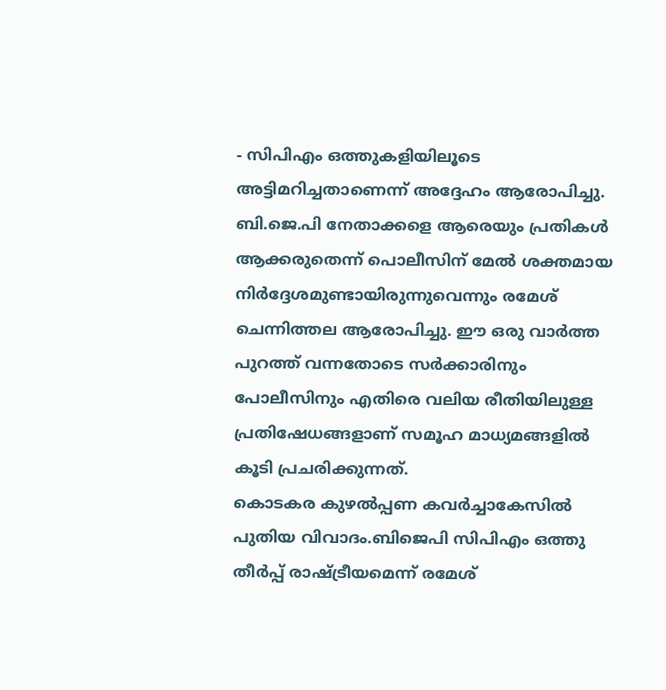- സിപിഎം ഒത്തുകളിയിലൂടെ അട്ടിമറിച്ചതാണെന്ന് അദ്ദേഹം ആരോപിച്ചു. ബി.ജെ.പി നേതാക്കളെ ആരെയും പ്രതികൾ ആക്കരുതെന്ന് പൊലീസിന് മേൽ ശക്തമായ നിർദ്ദേശമുണ്ടായിരുന്നുവെന്നും രമേശ് ചെന്നിത്തല ആരോപിച്ചു. ഈ ഒരു വാർത്ത പുറത്ത് വന്നതോടെ സർക്കാരിനും പോലീസിനും എതിരെ വലിയ രീതിയിലുള്ള പ്രതിഷേധങ്ങളാണ് സമൂഹ മാധ്യമങ്ങളിൽ കൂടി പ്രചരിക്കുന്നത്.
കൊടകര കുഴൽപ്പണ കവർച്ചാകേസിൽ പുതിയ വിവാദം.ബിജെപി സിപിഎം ഒത്തു തീർപ്പ് രാഷ്ട്രീയമെന്ന് രമേശ്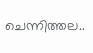ചെന്നിത്തല..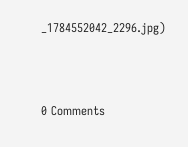_1784552042_2296.jpg)



0 Comments